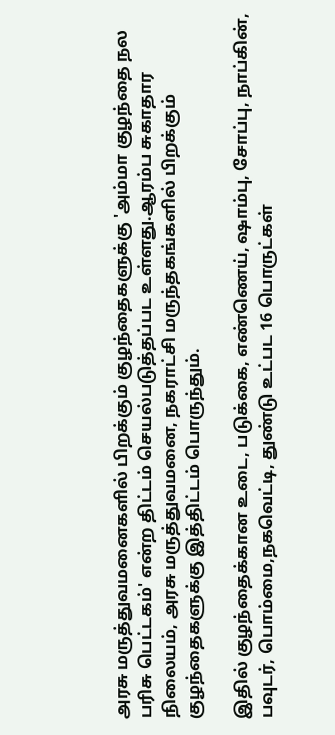அரசு மருத்துவமனைகளில் பிறக்கும் குழந்தைகளுக்கு 'அம்மா குழந்தை நல பரிசு பெட்டகம்' என்ற திட்டம் செயல்படுத்தப்பட உள்ளது.ஆரம்ப சுகாதார நிலையம், அரசு மருத்துவமனை, நகராட்சி மருந்தகங்களில் பிறக்கும் குழந்தைகளுக்கு இத்திட்டம் பொருந்தும்.

இதில் குழந்தைக்கான உடை, படுக்கை, எண்ணெய், ஷாம்பு, சோப்பு, நாப்கின், பவுடர், பொம்மை,நகவெட்டி, துண்டு உட்பட 16 பொருட்கள்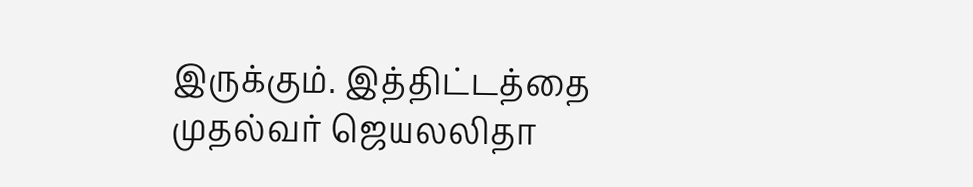இருக்கும். இத்திட்டத்தை முதல்வர் ஜெயலலிதா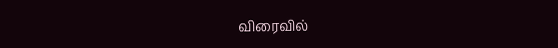விரைவில்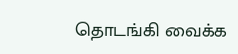தொடங்கி வைக்க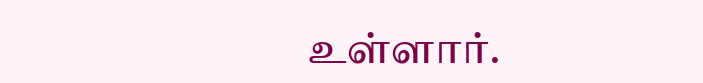உள்ளார்.